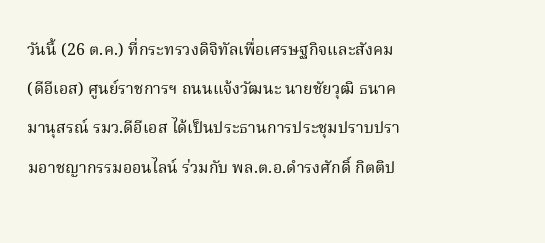วันนี้ (26 ต.ค.) ที่กระทรวงดิจิทัลเพื่อเศรษฐกิจและสังคม (ดีอีเอส) ศูนย์ราชการฯ ถนนแจ้งวัฒนะ นายชัยวุฒิ ธนาคมานุสรณ์ รมว.ดีอีเอส ได้เป็นประธานการประชุมปราบปรามอาชญากรรมออนไลน์ ร่วมกับ พล.ต.อ.ดํารงศักดิ์ กิตติป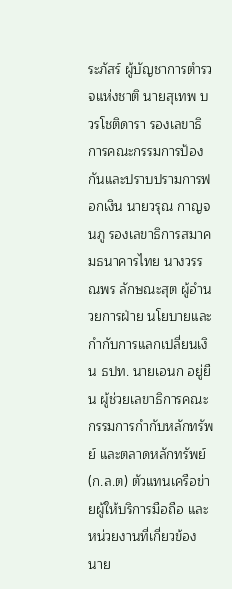ระภัสร์ ผู้บัญชาการตำรวจแห่งชาติ นายสุเทพ บวรโชติดารา รองเลขาธิการคณะกรรมการป้องกันและปราบปรามการฟอกเงิน นายวรุณ กาญจนภู รองเลขาธิการสมาคมธนาคารไทย นางวรรณพร ลักษณะสุต ผู้อำนวยการฝ่าย นโยบายและกำกับการแลกเปลี่ยนเงิน ธปท. นายเอนก อยู่ยืน ผู้ช่วยเลขาธิการคณะกรรมการกำกับหลักทรัพย์ และตลาดหลักทรัพย์ (ก.ล.ต) ตัวแทนเครือข่ายผู้ให้บริการมือถือ และหน่วยงานที่เกี่ยวข้อง
นาย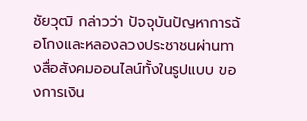ชัยวุฒิ กล่าวว่า ปัจจุบันปัญหาการฉ้อโกงและหลองลวงประชาชนผ่านทางสื่อสังคมออนไลน์ทั้งในรูปแบบ ของการเงิน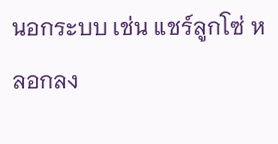นอกระบบ เช่น แชร์ลูกโซ่ หลอกลง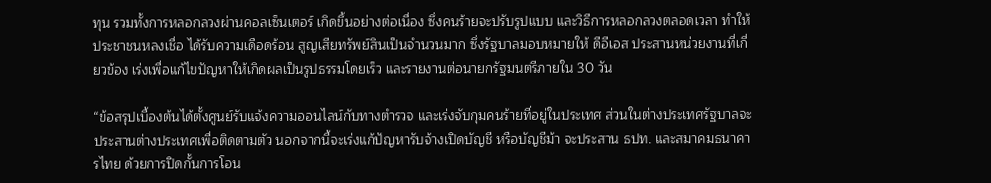ทุน รวมทั้งการหลอกลวงผ่านคอลเซ็นเตอร์ เกิดขึ้นอย่างต่อเนื่อง ซึ่งคนร้ายจะปรับรูปแบบ และวิธีการหลอกลวงตลอดเวลา ทำให้ประชาชนหลงเชื่อ ได้รับความเดือดร้อน สูญเสียทรัพย์สินเป็นจำนวนมาก ซึ่งรัฐบาลมอบหมายให้ ดีอีเอส ประสานหน่วยงานที่เกี่ยวข้อง เร่งเพื่อแก้ไขปัญหาให้เกิดผลเป็นรูปธรรมโดยเร็ว และรายงานต่อนายกรัฐมนตรีภายใน 30 วัน

“ข้อสรุปเบื้องต้นได้ตั้งศูนย์รับแจ้งความออนไลน์กับทางตำรวจ และเร่งจับกุมคนร้ายที่อยู่ในประเทศ ส่วนในต่างประเทศรัฐบาลจะประสานต่างประเทศเพื่อติดตามตัว นอกจากนี้จะเร่งแก้ปัญหารับจ้างเปิดบัญชี หรือบัญชีม้า จะประสาน ธปท. และสมาคมธนาคารไทย ด้วยการปิดกั้นการโอน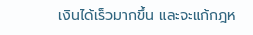เงินได้เร็วมากขึ้น และจะแก้กฎห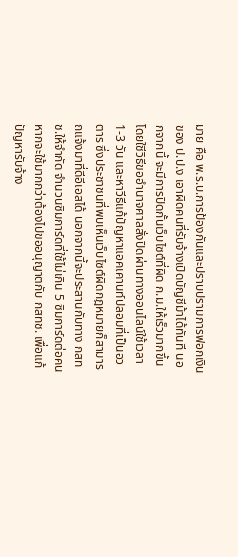มาย คือ พ.ร.บ.การป้องกันและปราบปรามการฟอกเงิน ของ ป.ป.ง เอาผิดคนที่รับจ้างเปิดบัญชีม้าได้ทันที นอกจากนี้ จะมีการปิดกั้นเว็บไซต์ที่ผิด ก.ม.ให้เร็วมากขึ้นโดยใชีวิธีขออำนาจศาลสั่งปิดผ่านทางออนไลน์ใช้เวลา 1-3 วัน และหาวีธีแก้ปัญหาแอคเคานท์ปลอมที่เป็นอวตาร ซึ่งประชาชนที่พบเห็นเว็บไซต์ผิดกฎหมายก็สามารถแจ้งมาที่ดีอีเอสได้ นอกจากนี้จะประสานกับทาง กสทช.ให้จำกัด จำนวนซิมการ์ดที่ใช้ไม่เกิน 5 ซิมการ์ดต่อคน หากจะใช้มากกว่าต้องไปขออนุญาตกับ กสทช. เพื่อแก้ปัญหารับจ้าง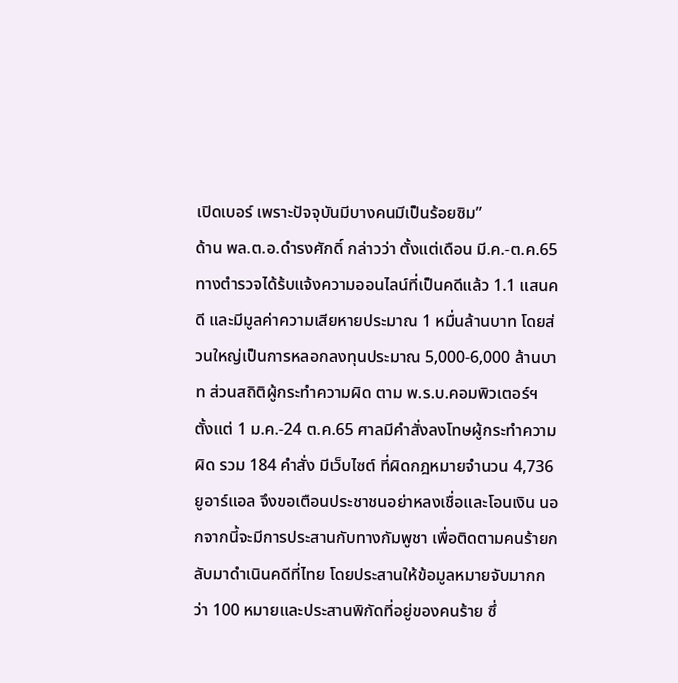เปิดเบอร์ เพราะปัจจุบันมีบางคนมีเป็นร้อยซิม”
ด้าน พล.ต.อ.ดํารงศักดิ์ กล่าวว่า ตั้งแต่เดือน มี.ค.-ต.ค.65 ทางตำรวจได้ร้บแจ้งความออนไลน์ที่เป็นคดีแล้ว 1.1 แสนคดี และมีมูลค่าความเสียหายประมาณ 1 หมื่นล้านบาท โดยส่วนใหญ่เป็นการหลอกลงทุนประมาณ 5,000-6,000 ล้านบาท ส่วนสถิติผู้กระทำความผิด ตาม พ.ร.บ.คอมพิวเตอร์ฯ ตั้งแต่ 1 ม.ค.-24 ต.ค.65 ศาลมีคำสั่งลงโทษผู้กระทำความผิด รวม 184 คำสั่ง มีเว็บไซต์ ที่ผิดกฎหมายจำนวน 4,736 ยูอาร์แอล จึงขอเตือนประชาชนอย่าหลงเชื่อและโอนเงิน นอกจากนี้จะมีการประสานกับทางกัมพูชา เพื่อติดตามคนร้ายกลับมาดำเนินคดีที่ไทย โดยประสานให้ข้อมูลหมายจับมากกว่า 100 หมายและประสานพิกัดที่อยู่ของคนร้าย ซึ่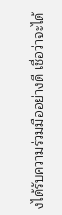งได้รับความร่วมมืออย่างดี เชื่อว่าจะได้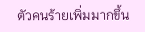ตัวคนร้ายเพิ่มมากขึ้น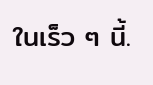ในเร็ว ๆ นี้.